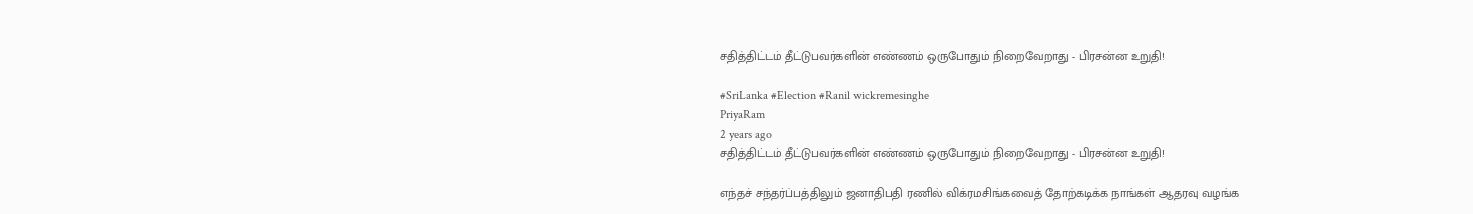சதித்திட்டம் தீட்டுபவர்களின் எண்ணம் ஒருபோதும் நிறைவேறாது - பிரசன்ன உறுதி!

#SriLanka #Election #Ranil wickremesinghe
PriyaRam
2 years ago
சதித்திட்டம் தீட்டுபவர்களின் எண்ணம் ஒருபோதும் நிறைவேறாது - பிரசன்ன உறுதி!

எந்தச் சந்தர்ப்பத்திலும் ஜனாதிபதி ரணில் விக்ரமசிங்கவைத் தோற்கடிக்க நாங்கள் ஆதரவு வழங்க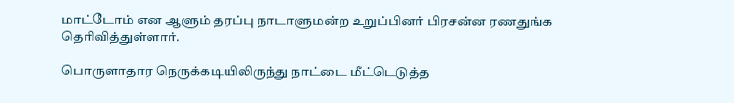மாட்டோம் என ஆளும் தரப்பு நாடாளுமன்ற உறுப்பினர் பிரசன்ன ரணதுங்க தெரிவித்துள்ளார்.

பொருளாதார நெருக்கடியிலிருந்து நாட்டை மீட்டெடுத்த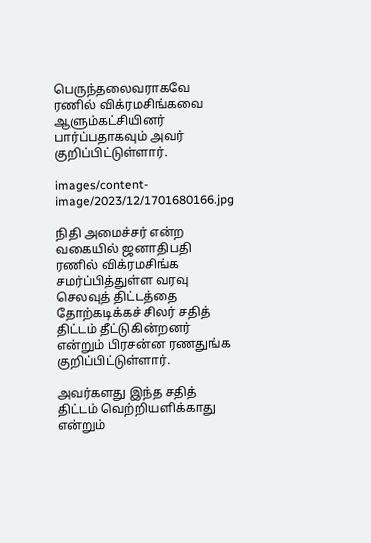பெருந்தலைவராகவே ரணில் விக்ரமசிங்கவை ஆளும்கட்சியினர் பார்ப்பதாகவும் அவர் குறிப்பிட்டுள்ளார்.

images/content-image/2023/12/1701680166.jpg

நிதி அமைச்சர் என்ற வகையில் ஜனாதிபதி ரணில் விக்ரமசிங்க சமர்ப்பித்துள்ள வரவு செலவுத் திட்டத்தை தோற்கடிக்கச் சிலர் சதித் திட்டம் தீட்டுகின்றனர் என்றும் பிரசன்ன ரணதுங்க குறிப்பிட்டுள்ளார்.

அவர்களது இந்த சதித் திட்டம் வெற்றியளிக்காது என்றும்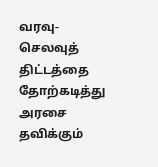வரவு-செலவுத் திட்டத்தை தோற்கடித்து அரசை தவிக்கும்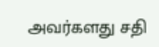அவர்களது சதி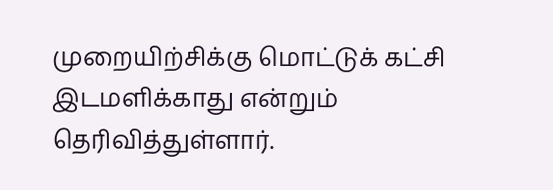முறையிற்சிக்கு மொட்டுக் கட்சி இடமளிக்காது என்றும் தெரிவித்துள்ளார்.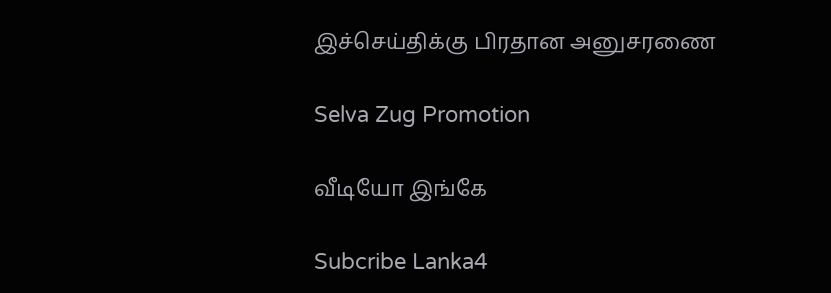இச்செய்திக்கு பிரதான அனுசரணை

Selva Zug Promotion

வீடியோ இங்கே

Subcribe Lanka4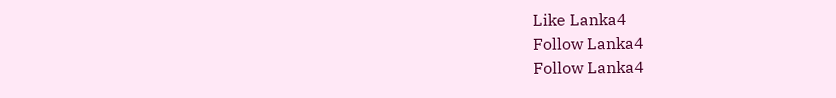Like Lanka4
Follow Lanka4
Follow Lanka4